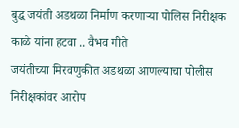बुद्ध जयंती अडथळा निर्माण करणाऱ्या पोलिस निरीक्षक काळे यांना हटवा .. वैभव गीते
जयंतीच्या मिरवणुकीत अडथळा आणल्याचा पोलीस निरीक्षकांवर आरोप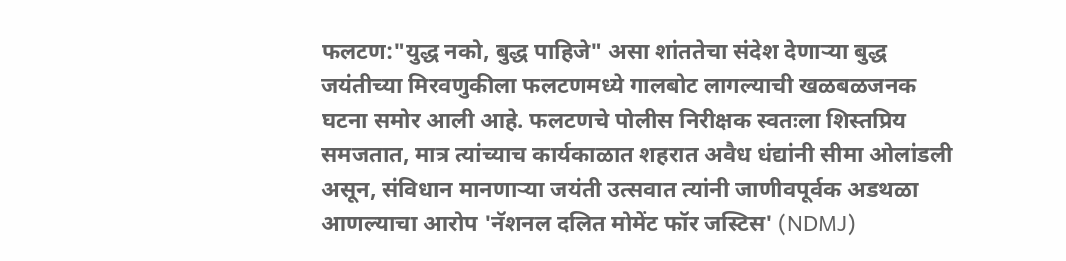फलटण:"युद्ध नको, बुद्ध पाहिजे" असा शांततेचा संदेश देणाऱ्या बुद्ध जयंतीच्या मिरवणुकीला फलटणमध्ये गालबोट लागल्याची खळबळजनक घटना समोर आली आहे. फलटणचे पोलीस निरीक्षक स्वतःला शिस्तप्रिय समजतात, मात्र त्यांच्याच कार्यकाळात शहरात अवैध धंद्यांनी सीमा ओलांडली असून, संविधान मानणाऱ्या जयंती उत्सवात त्यांनी जाणीवपूर्वक अडथळा आणल्याचा आरोप 'नॅशनल दलित मोमेंट फॉर जस्टिस' (NDMJ)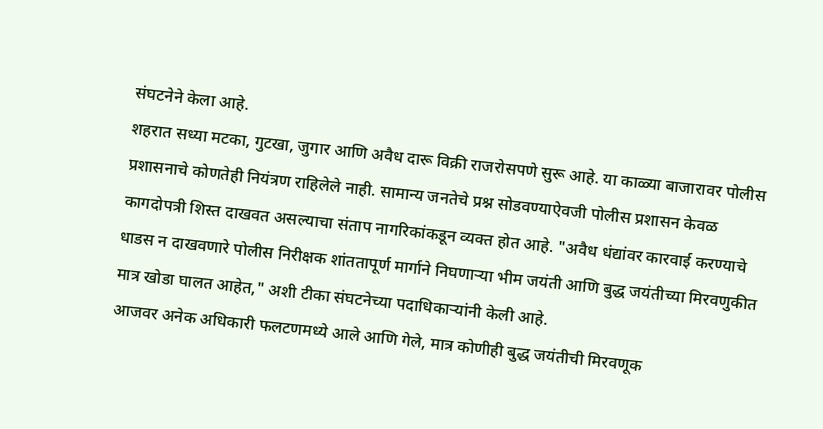संघटनेने केला आहे.
शहरात सध्या मटका, गुटखा, जुगार आणि अवैध दारू विक्री राजरोसपणे सुरू आहे. या काळ्या बाजारावर पोलीस प्रशासनाचे कोणतेही नियंत्रण राहिलेले नाही. सामान्य जनतेचे प्रश्न सोडवण्याऐवजी पोलीस प्रशासन केवळ कागदोपत्री शिस्त दाखवत असल्याचा संताप नागरिकांकडून व्यक्त होत आहे. "अवैध धंद्यांवर कारवाई करण्याचे धाडस न दाखवणारे पोलीस निरीक्षक शांततापूर्ण मार्गाने निघणाऱ्या भीम जयंती आणि बुद्ध जयंतीच्या मिरवणुकीत मात्र खोडा घालत आहेत," अशी टीका संघटनेच्या पदाधिकाऱ्यांनी केली आहे.
आजवर अनेक अधिकारी फलटणमध्ये आले आणि गेले, मात्र कोणीही बुद्ध जयंतीची मिरवणूक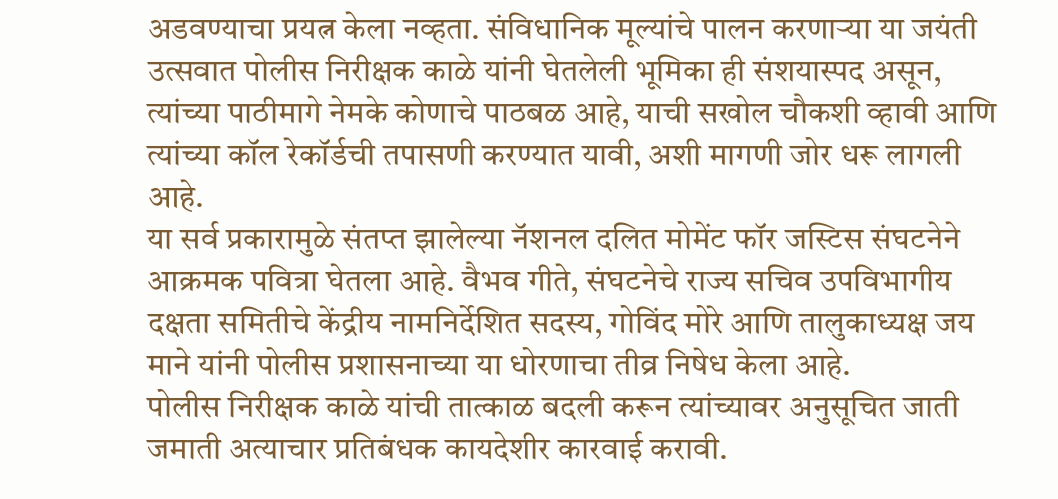अडवण्याचा प्रयत्न केला नव्हता. संविधानिक मूल्यांचे पालन करणाऱ्या या जयंती उत्सवात पोलीस निरीक्षक काळे यांनी घेतलेली भूमिका ही संशयास्पद असून, त्यांच्या पाठीमागे नेमके कोणाचे पाठबळ आहे, याची सखोल चौकशी व्हावी आणि त्यांच्या कॉल रेकॉर्डची तपासणी करण्यात यावी, अशी मागणी जोर धरू लागली आहे.
या सर्व प्रकारामुळे संतप्त झालेल्या नॅशनल दलित मोमेंट फॉर जस्टिस संघटनेने आक्रमक पवित्रा घेतला आहे. वैभव गीते, संघटनेचे राज्य सचिव उपविभागीय दक्षता समितीचे केंद्रीय नामनिर्देशित सदस्य, गोविंद मोरे आणि तालुकाध्यक्ष जय माने यांनी पोलीस प्रशासनाच्या या धोरणाचा तीव्र निषेध केला आहे.
पोलीस निरीक्षक काळे यांची तात्काळ बदली करून त्यांच्यावर अनुसूचित जाती जमाती अत्याचार प्रतिबंधक कायदेशीर कारवाई करावी.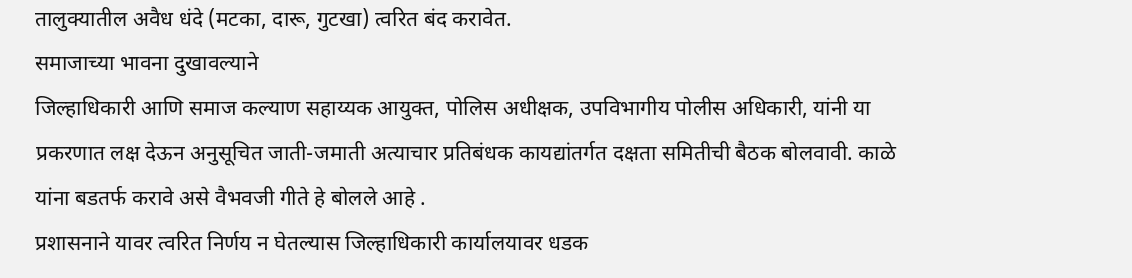तालुक्यातील अवैध धंदे (मटका, दारू, गुटखा) त्वरित बंद करावेत.
समाजाच्या भावना दुखावल्याने
जिल्हाधिकारी आणि समाज कल्याण सहाय्यक आयुक्त, पोलिस अधीक्षक, उपविभागीय पोलीस अधिकारी, यांनी या प्रकरणात लक्ष देऊन अनुसूचित जाती-जमाती अत्याचार प्रतिबंधक कायद्यांतर्गत दक्षता समितीची बैठक बोलवावी. काळे यांना बडतर्फ करावे असे वैभवजी गीते हे बोलले आहे .
प्रशासनाने यावर त्वरित निर्णय न घेतल्यास जिल्हाधिकारी कार्यालयावर धडक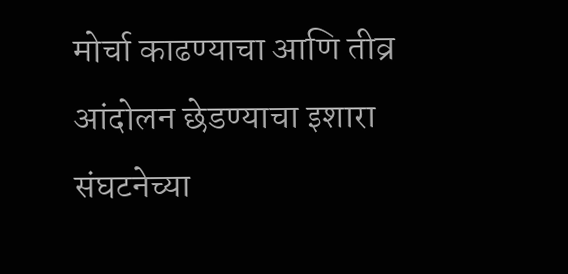मोर्चा काढण्याचा आणि तीव्र आंदोलन छेडण्याचा इशारा संघटनेच्या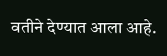वतीने देण्यात आला आहे.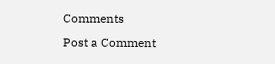Comments
Post a Comment